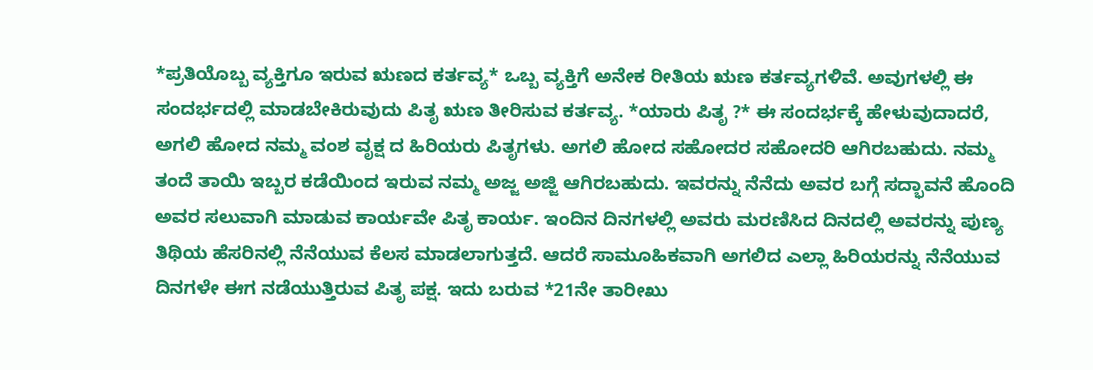*ಪ್ರತಿಯೊಬ್ಬ ವ್ಯಕ್ತಿಗೂ ಇರುವ ಋಣದ ಕರ್ತವ್ಯ* ಒಬ್ಬ ವ್ಯಕ್ತಿಗೆ ಅನೇಕ ರೀತಿಯ ಋಣ ಕರ್ತವ್ಯಗಳಿವೆ. ಅವುಗಳಲ್ಲಿ ಈ ಸಂದರ್ಭದಲ್ಲಿ ಮಾಡಬೇಕಿರುವುದು ಪಿತೃ ಋಣ ತೀರಿಸುವ ಕರ್ತವ್ಯ. *ಯಾರು ಪಿತೃ ?* ಈ ಸಂದರ್ಭಕ್ಕೆ ಹೇಳುವುದಾದರೆ, ಅಗಲಿ ಹೋದ ನಮ್ಮ ವಂಶ ವೃಕ್ಷ ದ ಹಿರಿಯರು ಪಿತೃಗಳು. ಅಗಲಿ ಹೋದ ಸಹೋದರ ಸಹೋದರಿ ಆಗಿರಬಹುದು. ನಮ್ಮ ತಂದೆ ತಾಯಿ ಇಬ್ಬರ ಕಡೆಯಿಂದ ಇರುವ ನಮ್ಮ ಅಜ್ಜ ಅಜ್ಜಿ ಆಗಿರಬಹುದು. ಇವರನ್ನು ನೆನೆದು ಅವರ ಬಗ್ಗೆ ಸದ್ಭಾವನೆ ಹೊಂದಿ ಅವರ ಸಲುವಾಗಿ ಮಾಡುವ ಕಾರ್ಯವೇ ಪಿತೃ ಕಾರ್ಯ. ಇಂದಿನ ದಿನಗಳಲ್ಲಿ ಅವರು ಮರಣಿಸಿದ ದಿನದಲ್ಲಿ ಅವರನ್ನು ಪುಣ್ಯ ತಿಥಿಯ ಹೆಸರಿನಲ್ಲಿ ನೆನೆಯುವ ಕೆಲಸ ಮಾಡಲಾಗುತ್ತದೆ. ಆದರೆ ಸಾಮೂಹಿಕವಾಗಿ ಅಗಲಿದ ಎಲ್ಲಾ ಹಿರಿಯರನ್ನು ನೆನೆಯುವ ದಿನಗಳೇ ಈಗ ನಡೆಯುತ್ತಿರುವ ಪಿತೃ ಪಕ್ಷ. ಇದು ಬರುವ *21ನೇ ತಾರೀಖು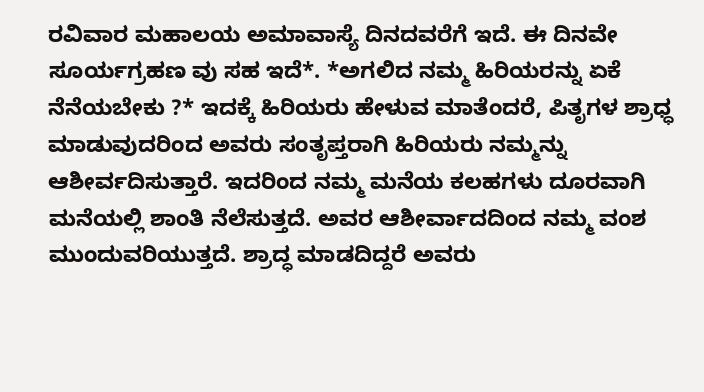ರವಿವಾರ ಮಹಾಲಯ ಅಮಾವಾಸ್ಯೆ ದಿನದವರೆಗೆ ಇದೆ. ಈ ದಿನವೇ ಸೂರ್ಯಗ್ರಹಣ ವು ಸಹ ಇದೆ*. *ಅಗಲಿದ ನಮ್ಮ ಹಿರಿಯರನ್ನು ಏಕೆ ನೆನೆಯಬೇಕು ?* ಇದಕ್ಕೆ ಹಿರಿಯರು ಹೇಳುವ ಮಾತೆಂದರೆ, ಪಿತೃಗಳ ಶ್ರಾಧ್ಧ ಮಾಡುವುದರಿಂದ ಅವರು ಸಂತೃಪ್ತರಾಗಿ ಹಿರಿಯರು ನಮ್ಮನ್ನು ಆಶೀರ್ವದಿಸುತ್ತಾರೆ. ಇದರಿಂದ ನಮ್ಮ ಮನೆಯ ಕಲಹಗಳು ದೂರವಾಗಿ ಮನೆಯಲ್ಲಿ ಶಾಂತಿ ನೆಲೆಸುತ್ತದೆ. ಅವರ ಆಶೀರ್ವಾದದಿಂದ ನಮ್ಮ ವಂಶ ಮುಂದುವರಿಯುತ್ತದೆ. ಶ್ರಾದ್ಧ ಮಾಡದಿದ್ದರೆ ಅವರು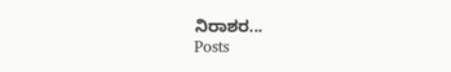ನಿರಾಶರ...
Posts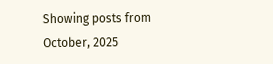Showing posts from October, 2025